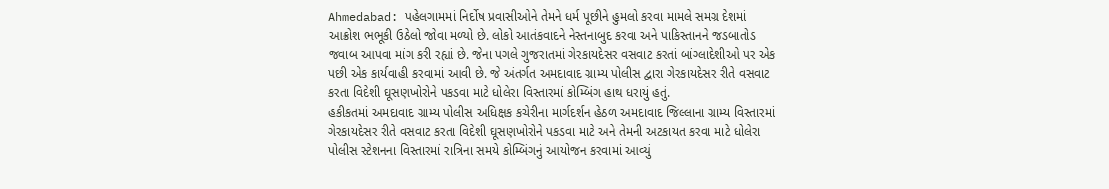Ahmedabad: પહેલગામમાં નિર્દોષ પ્રવાસીઓને તેમને ધર્મ પૂછીને હુમલો કરવા મામલે સમગ્ર દેશમાં આક્રોશ ભભૂકી ઉઠેલો જોવા મળ્યો છે. લોકો આતંકવાદને નેસ્તનાબુદ કરવા અને પાકિસ્તાનને જડબાતોડ જવાબ આપવા માંગ કરી રહ્યાં છે. જેના પગલે ગુજરાતમાં ગેરકાયદેસર વસવાટ કરતાં બાંગ્લાદેશીઓ પર એક પછી એક કાર્યવાહી કરવામાં આવી છે. જે અંતર્ગત અમદાવાદ ગ્રામ્ય પોલીસ દ્વારા ગેરકાયદેસર રીતે વસવાટ કરતા વિદેશી ઘૂસણખોરોને પકડવા માટે ધોલેરા વિસ્તારમાં કોમ્બિંગ હાથ ધરાયું હતું.
હકીકતમાં અમદાવાદ ગ્રામ્ય પોલીસ અધિક્ષક કચેરીના માર્ગદર્શન હેઠળ અમદાવાદ જિલ્લાના ગ્રામ્ય વિસ્તારમાં ગેરકાયદેસર રીતે વસવાટ કરતા વિદેશી ઘૂસણખોરોને પકડવા માટે અને તેમની અટકાયત કરવા માટે ધોલેરા પોલીસ સ્ટેશનના વિસ્તારમાં રાત્રિના સમયે કોમ્બિંગનું આયોજન કરવામાં આવ્યું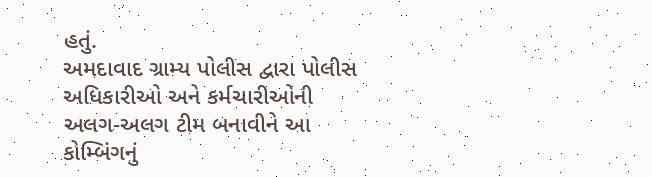હતું.
અમદાવાદ ગ્રામ્ય પોલીસ દ્વારા પોલીસ અધિકારીઓ અને કર્મચારીઓની અલગ-અલગ ટીમ બનાવીને આ કોમ્બિંગનું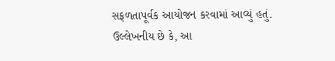સફળતાપૂર્વક આયોજન કરવામાં આવ્યું હતું. ઉલ્લેખનીય છે કે, આ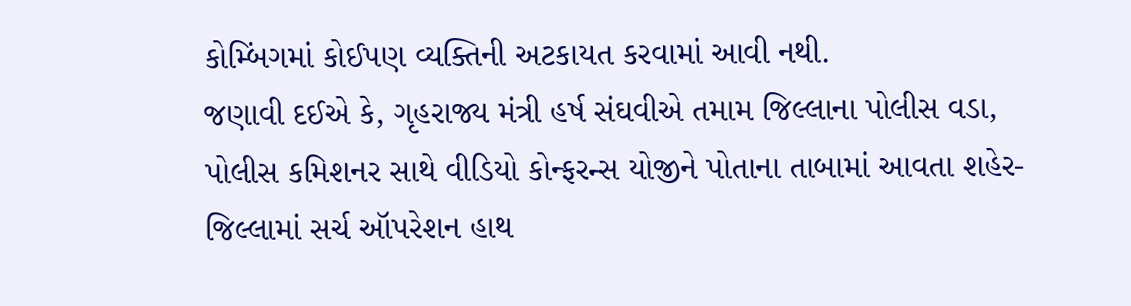કોમ્બિંગમાં કોઈપણ વ્યક્તિની અટકાયત કરવામાં આવી નથી.
જણાવી દઈએ કે, ગૃહરાજ્ય મંત્રી હર્ષ સંઘવીએ તમામ જિલ્લાના પોલીસ વડા, પોલીસ કમિશનર સાથે વીડિયો કોન્ફરન્સ યોજીને પોતાના તાબામાં આવતા શહેર-જિલ્લામાં સર્ચ ઑપરેશન હાથ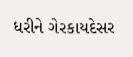ધરીને ગેરકાયદેસર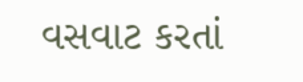વસવાટ કરતાં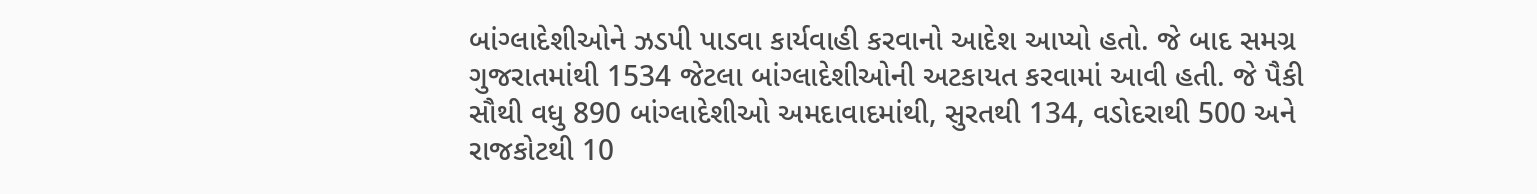બાંગ્લાદેશીઓને ઝડપી પાડવા કાર્યવાહી કરવાનો આદેશ આપ્યો હતો. જે બાદ સમગ્ર ગુજરાતમાંથી 1534 જેટલા બાંગ્લાદેશીઓની અટકાયત કરવામાં આવી હતી. જે પૈકી સૌથી વધુ 890 બાંગ્લાદેશીઓ અમદાવાદમાંથી, સુરતથી 134, વડોદરાથી 500 અને રાજકોટથી 10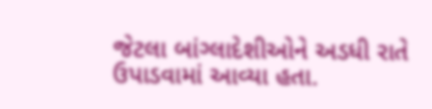જેટલા બાંગ્લાદેશીઓને અડધી રાતે ઉપાડવામાં આવ્યા હતા.